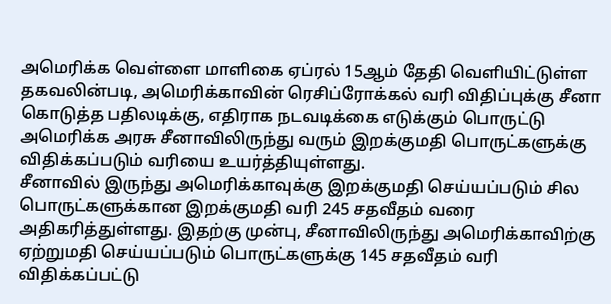அமெரிக்க வெள்ளை மாளிகை ஏப்ரல் 15ஆம் தேதி வெளியிட்டுள்ள தகவலின்படி, அமெரிக்காவின் ரெசிப்ரோக்கல் வரி விதிப்புக்கு சீனா கொடுத்த பதிலடிக்கு, எதிராக நடவடிக்கை எடுக்கும் பொருட்டு அமெரிக்க அரசு சீனாவிலிருந்து வரும் இறக்குமதி பொருட்களுக்கு விதிக்கப்படும் வரியை உயர்த்தியுள்ளது.
சீனாவில் இருந்து அமெரிக்காவுக்கு இறக்குமதி செய்யப்படும் சில பொருட்களுக்கான இறக்குமதி வரி 245 சதவீதம் வரை அதிகரித்துள்ளது. இதற்கு முன்பு, சீனாவிலிருந்து அமெரிக்காவிற்கு ஏற்றுமதி செய்யப்படும் பொருட்களுக்கு 145 சதவீதம் வரி விதிக்கப்பட்டு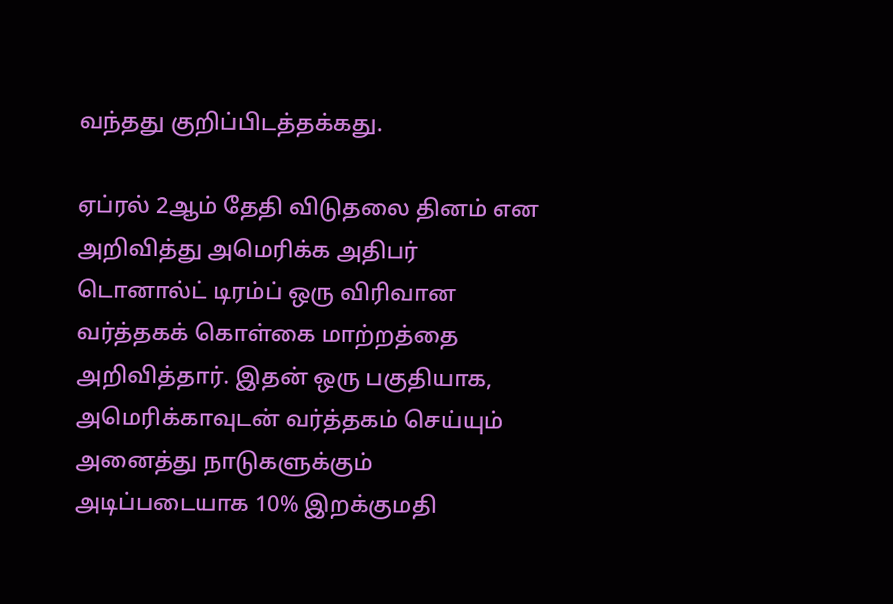வந்தது குறிப்பிடத்தக்கது.

ஏப்ரல் 2ஆம் தேதி விடுதலை தினம் என அறிவித்து அமெரிக்க அதிபர் டொனால்ட் டிரம்ப் ஒரு விரிவான வர்த்தகக் கொள்கை மாற்றத்தை அறிவித்தார். இதன் ஒரு பகுதியாக, அமெரிக்காவுடன் வர்த்தகம் செய்யும் அனைத்து நாடுகளுக்கும் அடிப்படையாக 10% இறக்குமதி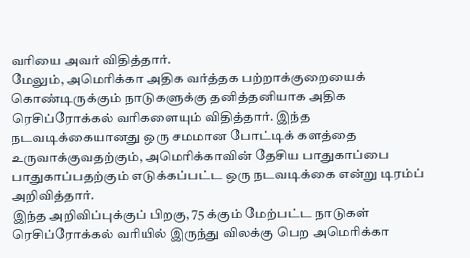வரியை அவர் விதித்தார்.
மேலும், அமெரிக்கா அதிக வர்த்தக பற்றாக்குறையைக் கொண்டிருக்கும் நாடுகளுக்கு தனித்தனியாக அதிக ரெசிப்ரோக்கல் வரிகளையும் விதித்தார். இந்த நடவடிக்கையானது ஒரு சமமான போட்டிக் களத்தை உருவாக்குவதற்கும், அமெரிக்காவின் தேசிய பாதுகாப்பை பாதுகாப்பதற்கும் எடுக்கப்பட்ட ஒரு நடவடிக்கை என்று டிரம்ப் அறிவித்தார்.
இந்த அறிவிப்புக்குப் பிறகு, 75 க்கும் மேற்பட்ட நாடுகள் ரெசிப்ரோக்கல் வரியில் இருந்து விலக்கு பெற அமெரிக்கா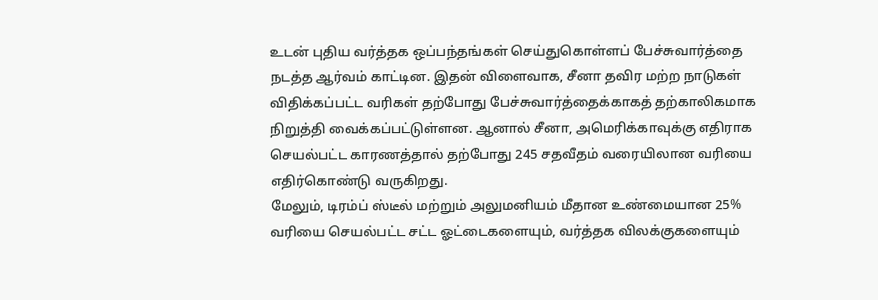உடன் புதிய வர்த்தக ஒப்பந்தங்கள் செய்துகொள்ளப் பேச்சுவார்த்தை நடத்த ஆர்வம் காட்டின. இதன் விளைவாக, சீனா தவிர மற்ற நாடுகள் விதிக்கப்பட்ட வரிகள் தற்போது பேச்சுவார்த்தைக்காகத் தற்காலிகமாக நிறுத்தி வைக்கப்பட்டுள்ளன. ஆனால் சீனா, அமெரிக்காவுக்கு எதிராக செயல்பட்ட காரணத்தால் தற்போது 245 சதவீதம் வரையிலான வரியை எதிர்கொண்டு வருகிறது.
மேலும், டிரம்ப் ஸ்டீல் மற்றும் அலுமனியம் மீதான உண்மையான 25% வரியை செயல்பட்ட சட்ட ஓட்டைகளையும், வர்த்தக விலக்குகளையும்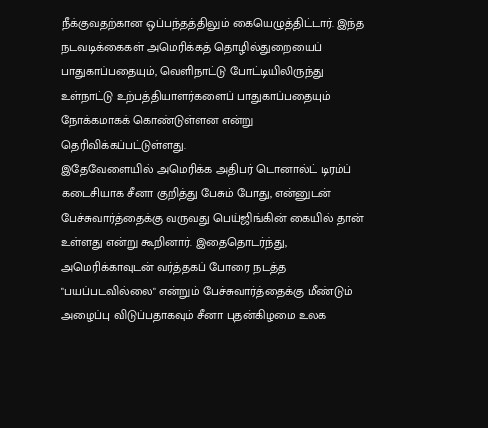நீக்குவதற்கான ஒப்பந்தத்திலும் கையெழுத்திட்டார். இந்த நடவடிக்கைகள் அமெரிக்கத் தொழில்துறையைப் பாதுகாப்பதையும், வெளிநாட்டு போட்டியிலிருந்து உள்நாட்டு உற்பத்தியாளர்களைப் பாதுகாப்பதையும் நோக்கமாகக் கொண்டுள்ளன என்று தெரிவிக்கப்பட்டுள்ளது.
இதேவேளையில் அமெரிக்க அதிபர் டொனால்ட் டிரம்ப் கடைசியாக சீனா குறித்து பேசும் போது, என்னுடன் பேச்சுவார்த்தைக்கு வருவது பெய்ஜிங்கின் கையில் தான் உள்ளது என்று கூறினார். இதைதொடர்ந்து, அமெரிக்காவுடன் வர்த்தகப் போரை நடத்த "பயப்படவில்லை" என்றும் பேச்சுவார்த்தைக்கு மீண்டும் அழைப்பு விடுப்பதாகவும் சீனா புதன்கிழமை உலக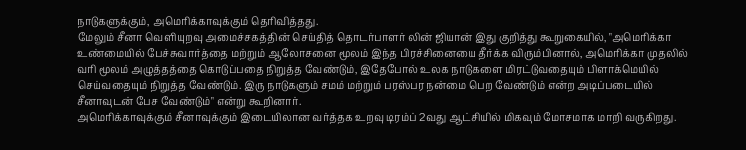நாடுகளுக்கும், அமெரிக்காவுக்கும் தெரிவித்தது.
மேலும் சீனா வெளியுறவு அமைச்சகத்தின் செய்தித் தொடர்பாளர் லின் ஜியான் இது குறித்து கூறுகையில், "அமெரிக்கா உண்மையில் பேச்சுவார்த்தை மற்றும் ஆலோசனை மூலம் இந்த பிரச்சினையை தீர்க்க விரும்பினால், அமெரிக்கா முதலில் வரி மூலம் அழுத்தத்தை கொடுப்பதை நிறுத்த வேண்டும், இதேபோல் உலக நாடுகளை மிரட்டுவதையும் பிளாக்மெயில் செய்வதையும் நிறுத்த வேண்டும். இரு நாடுகளும் சமம் மற்றும் பரஸ்பர நன்மை பெற வேண்டும் என்ற அடிப்படையில் சீனாவுடன் பேச வேண்டும்" என்று கூறினார்.
அமெரிக்காவுக்கும் சீனாவுக்கும் இடையிலான வர்த்தக உறவு டிரம்ப் 2வது ஆட்சியில் மிகவும் மோசமாக மாறி வருகிறது.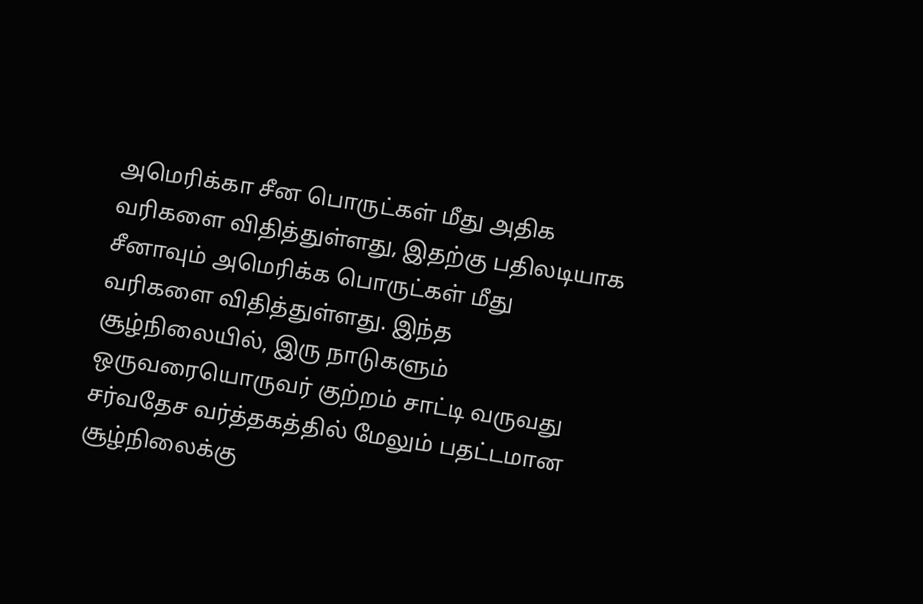அமெரிக்கா சீன பொருட்கள் மீது அதிக வரிகளை விதித்துள்ளது, இதற்கு பதிலடியாக சீனாவும் அமெரிக்க பொருட்கள் மீது வரிகளை விதித்துள்ளது. இந்த சூழ்நிலையில், இரு நாடுகளும் ஒருவரையொருவர் குற்றம் சாட்டி வருவது சர்வதேச வர்த்தகத்தில் மேலும் பதட்டமான சூழ்நிலைக்கு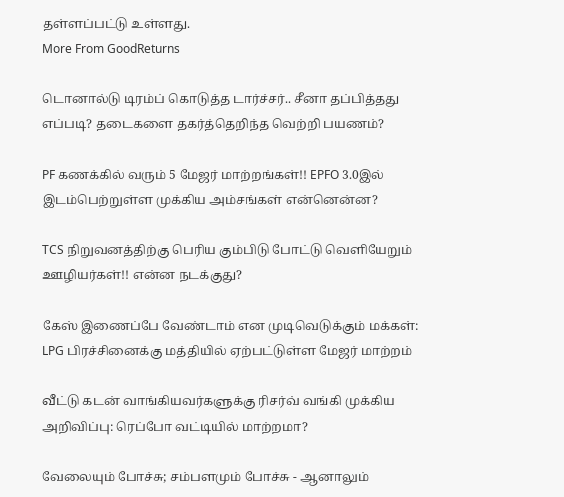தள்ளப்பட்டு உள்ளது.
More From GoodReturns

டொனால்டு டிரம்ப் கொடுத்த டார்ச்சர்.. சீனா தப்பித்தது எப்படி? தடைகளை தகர்த்தெறிந்த வெற்றி பயணம்?

PF கணக்கில் வரும் 5 மேஜர் மாற்றங்கள்!! EPFO 3.0இல் இடம்பெற்றுள்ள முக்கிய அம்சங்கள் என்னென்ன?

TCS நிறுவனத்திற்கு பெரிய கும்பிடு போட்டு வெளியேறும் ஊழியர்கள்!! என்ன நடக்குது?

கேஸ் இணைப்பே வேண்டாம் என முடிவெடுக்கும் மக்கள்: LPG பிரச்சினைக்கு மத்தியில் ஏற்பட்டுள்ள மேஜர் மாற்றம்

வீட்டு கடன் வாங்கியவர்களுக்கு ரிசர்வ் வங்கி முக்கிய அறிவிப்பு: ரெப்போ வட்டியில் மாற்றமா?

வேலையும் போச்சு; சம்பளமும் போச்சு - ஆனாலும்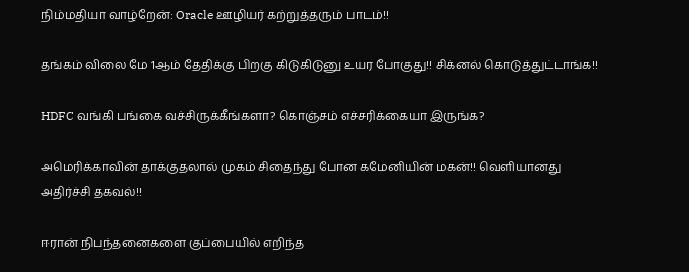நிம்மதியா வாழ்றேன்: Oracle ஊழியர் கற்றுத்தரும் பாடம்!!

தங்கம் விலை மே 1ஆம் தேதிக்கு பிறகு கிடுகிடுனு உயர போகுது!! சிக்னல் கொடுத்துட்டாங்க!!

HDFC வங்கி பங்கை வச்சிருக்கீங்களா? கொஞ்சம் எச்சரிக்கையா இருங்க?

அமெரிக்காவின் தாக்குதலால் முகம் சிதைந்து போன கமேனியின் மகன்!! வெளியானது அதிர்ச்சி தகவல்!!

ஈரான் நிபந்தனைகளை குப்பையில் எறிந்த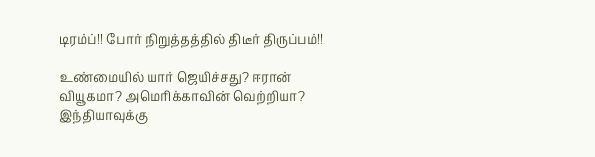டிரம்ப்!! போர் நிறுத்தத்தில் திடீர் திருப்பம்!!

உண்மையில் யார் ஜெயிச்சது? ஈரான் வியூகமா? அமெரிக்காவின் வெற்றியா? இந்தியாவுக்கு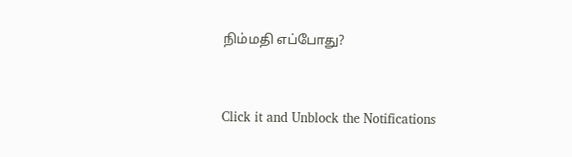நிம்மதி எப்போது?



Click it and Unblock the Notifications